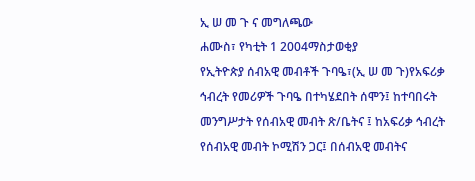ኢ ሠ መ ጉ ና መግለጫው
ሐሙስ፣ የካቲት 1 2004ማስታወቂያ
የኢትዮጵያ ሰብአዊ መብቶች ጉባዔ፣(ኢ ሠ መ ጉ)የአፍሪቃ ኅብረት የመሪዎች ጉባዔ በተካሄደበት ሰሞን፤ ከተባበሩት መንግሥታት የሰብአዊ መብት ጽ/ቤትና ፤ ከአፍሪቃ ኅብረት የሰብአዊ መብት ኮሚሽን ጋር፤ በሰብአዊ መብትና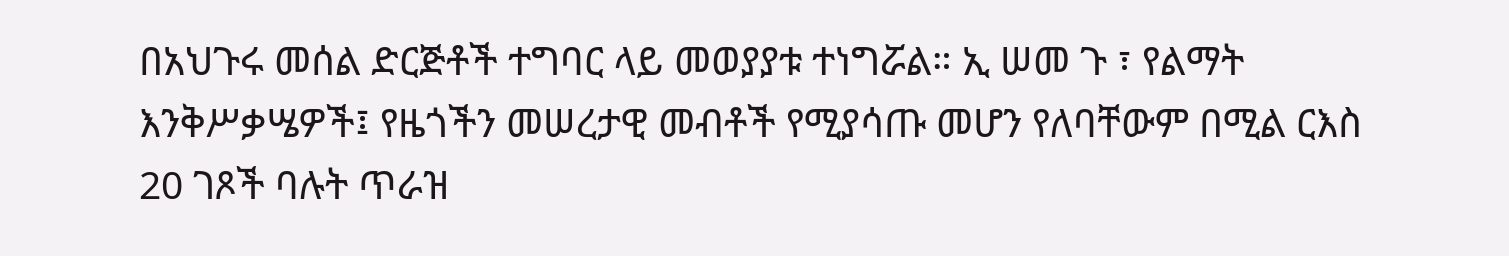በአህጉሩ መሰል ድርጅቶች ተግባር ላይ መወያያቱ ተነግሯል። ኢ ሠመ ጉ ፣ የልማት እንቅሥቃሤዎች፤ የዜጎችን መሠረታዊ መብቶች የሚያሳጡ መሆን የለባቸውም በሚል ርእስ 20 ገጾች ባሉት ጥራዝ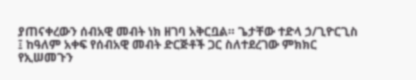ያጠናቀረውን ሰብአዊ መብት ነክ ዘገባ አቅርቧል። ጌታቸው ተድላ ኃ/ጊዮርጊስ ፤ ከዓለም አቀፍ የሰብአዊ መብት ድርጅቶች ጋር ስለተደረገው ምክክር የኢሠመጉን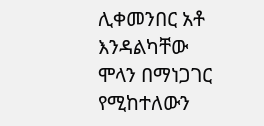ሊቀመንበር አቶ እንዳልካቸው ሞላን በማነጋገር የሚከተለውን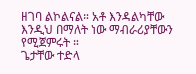ዘገባ ልኮልናል። አቶ እንዳልካቸው እንዲህ በማለት ነው ማብራሪያቸውን የሚጀምሩት ።
ጌታቸው ተድላ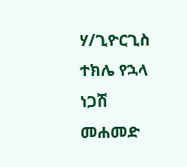ሃ/ጊዮርጊስ
ተክሌ የኋላ
ነጋሽ መሐመድ